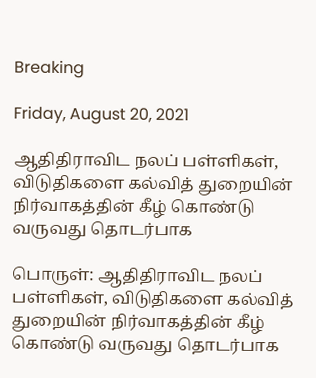Breaking

Friday, August 20, 2021

ஆதிதிராவிட நலப் பள்ளிகள், விடுதிகளை கல்வித் துறையின் நிர்வாகத்தின் கீழ் கொண்டு வருவது தொடர்பாக

பொருள்: ஆதிதிராவிட நலப் பள்ளிகள், விடுதிகளை கல்வித் துறையின் நிர்வாகத்தின் கீழ் கொண்டு வருவது தொடர்பாக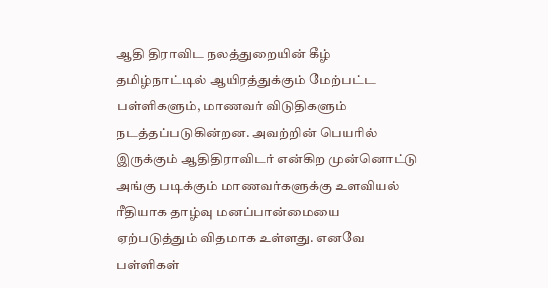ஆதி திராவிட நலத்துறையின் கீழ் தமிழ்நாட்டில் ஆயிரத்துக்கும் மேற்பட்ட பள்ளிகளும், மாணவர் விடுதிகளும் நடத்தப்படுகின்றன. அவற்றின் பெயரில் இருக்கும் ஆதிதிராவிடர் என்கிற முன்னொட்டு அங்கு படிக்கும் மாணவர்களுக்கு உளவியல் ரீதியாக தாழ்வு மனப்பான்மையை ஏற்படுத்தும் விதமாக உள்ளது. எனவே பள்ளிகள்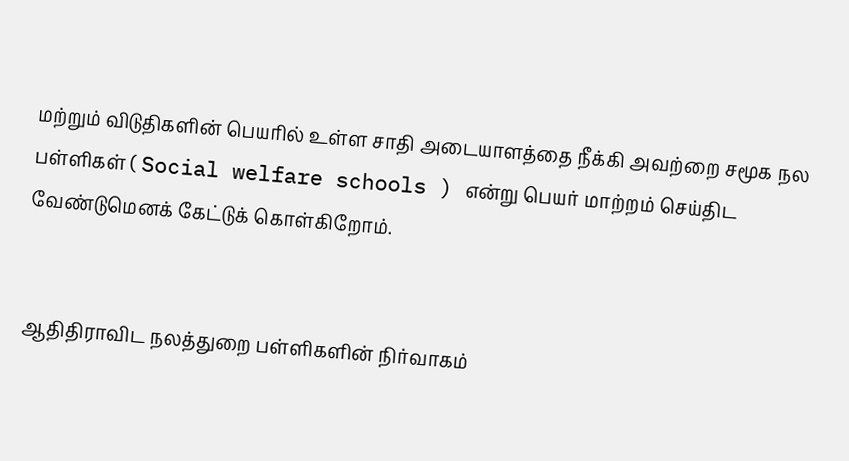மற்றும் விடுதிகளின் பெயரில் உள்ள சாதி அடையாளத்தை நீக்கி அவற்றை சமூக நல பள்ளிகள் ( Social welfare schools ) என்று பெயர் மாற்றம் செய்திட வேண்டுமெனக் கேட்டுக் கொள்கிறோம்.


ஆதிதிராவிட நலத்துறை பள்ளிகளின் நிர்வாகம்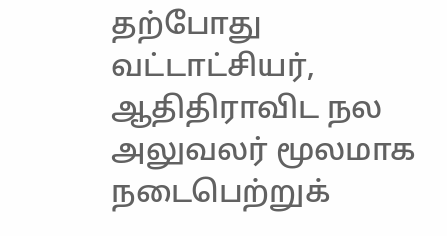தற்போது வட்டாட்சியர், ஆதிதிராவிட நல அலுவலர் மூலமாக நடைபெற்றுக்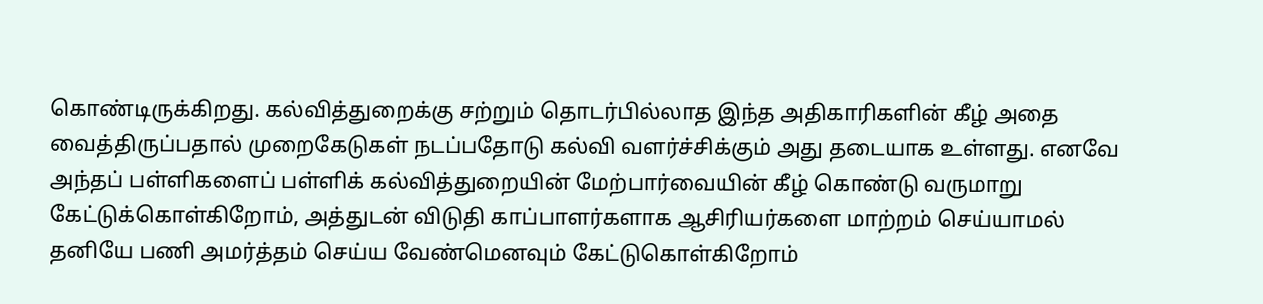கொண்டிருக்கிறது. கல்வித்துறைக்கு சற்றும் தொடர்பில்லாத இந்த அதிகாரிகளின் கீழ் அதை வைத்திருப்பதால் முறைகேடுகள் நடப்பதோடு கல்வி வளர்ச்சிக்கும் அது தடையாக உள்ளது. எனவே அந்தப் பள்ளிகளைப் பள்ளிக் கல்வித்துறையின் மேற்பார்வையின் கீழ் கொண்டு வருமாறு கேட்டுக்கொள்கிறோம், அத்துடன் விடுதி காப்பாளர்களாக ஆசிரியர்களை மாற்றம் செய்யாமல் தனியே பணி அமர்த்தம் செய்ய வேண்மெனவும் கேட்டுகொள்கிறோம்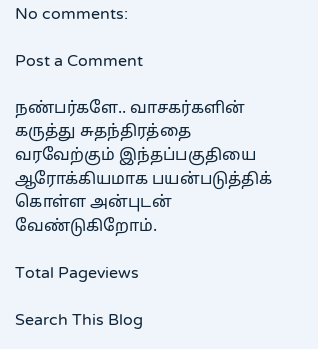No comments:

Post a Comment

நண்பர்களே.. வாசகர்களின் கருத்து சுதந்திரத்தை வரவேற்கும் இந்தப்பகுதியை ஆரோக்கியமாக பயன்படுத்திக் கொள்ள அன்புடன் வேண்டுகிறோம்.

Total Pageviews

Search This Blog